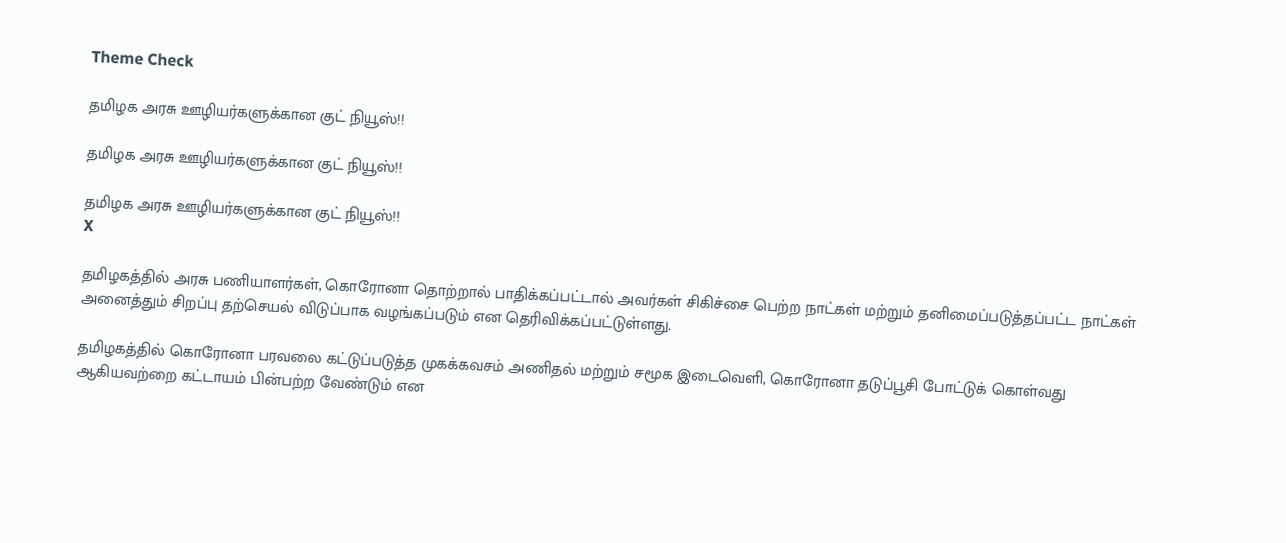Theme Check

தமிழக அரசு ஊழியர்களுக்கான குட் நியூஸ்!!

தமிழக அரசு ஊழியர்களுக்கான குட் நியூஸ்!!

தமிழக அரசு ஊழியர்களுக்கான குட் நியூஸ்!!
X

தமிழகத்தில் அரசு பணியாளர்கள், கொரோனா தொற்றால் பாதிக்கப்பட்டால் அவர்கள் சிகிச்சை பெற்ற நாட்கள் மற்றும் தனிமைப்படுத்தப்பட்ட நாட்கள் அனைத்தும் சிறப்பு தற்செயல் விடுப்பாக வழங்கப்படும் என தெரிவிக்கப்பட்டுள்ளது.

தமிழகத்தில் கொரோனா பரவலை கட்டுப்படுத்த முகக்கவசம் அணிதல் மற்றும் சமூக இடைவெளி, கொரோனா தடுப்பூசி போட்டுக் கொள்வது ஆகியவற்றை கட்டாயம் பின்பற்ற வேண்டும் என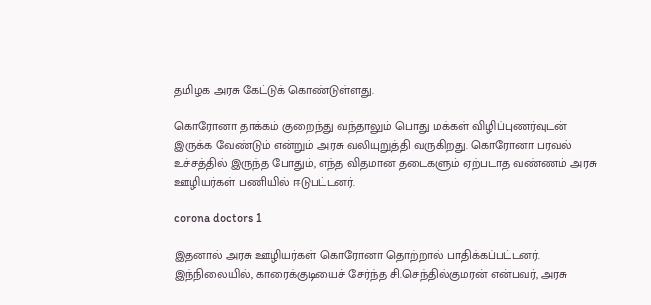தமிழக அரசு கேட்டுக் கொண்டுள்ளது.

கொரோனா தாக்கம் குறைந்து வந்தாலும் பொது மக்கள் விழிப்புணர்வுடன் இருக்க வேண்டும் என்றும் அரசு வலியுறுத்தி வருகிறது. கொரோனா பரவல் உச்சத்தில் இருந்த போதும், எந்த விதமான தடைகளும் ஏற்படாத வண்ணம் அரசு ஊழியர்கள் பணியில் ஈடுபட்டனர்.

corona doctors 1

இதனால் அரசு ஊழியர்கள் கொரோனா தொற்றால் பாதிக்கப்பட்டனர். இந்நிலையில், காரைக்குடியைச் சேர்ந்த சி.செந்தில்குமரன் என்பவர், அரசு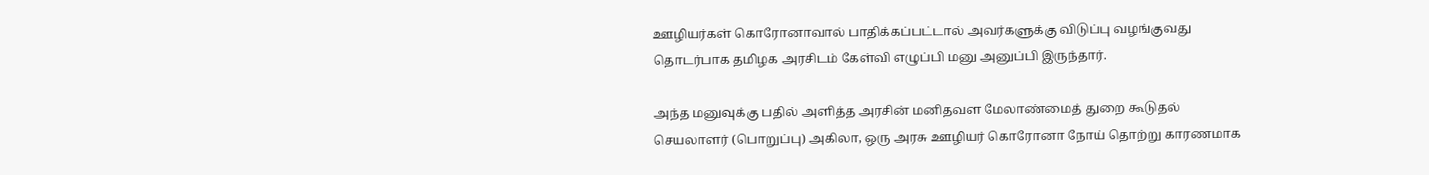ஊழியர்கள் கொரோனாவால் பாதிக்கப்பட்டால் அவர்களுக்கு விடுப்பு வழங்குவது தொடர்பாக தமிழக அரசிடம் கேள்வி எழுப்பி மனு அனுப்பி இருந்தார்.

அந்த மனுவுக்கு பதில் அளித்த அரசின் மனிதவள மேலாண்மைத் துறை கூடுதல் செயலாளர் (பொறுப்பு) அகிலா, ஒரு அரசு ஊழியர் கொரோனா நோய் தொற்று காரணமாக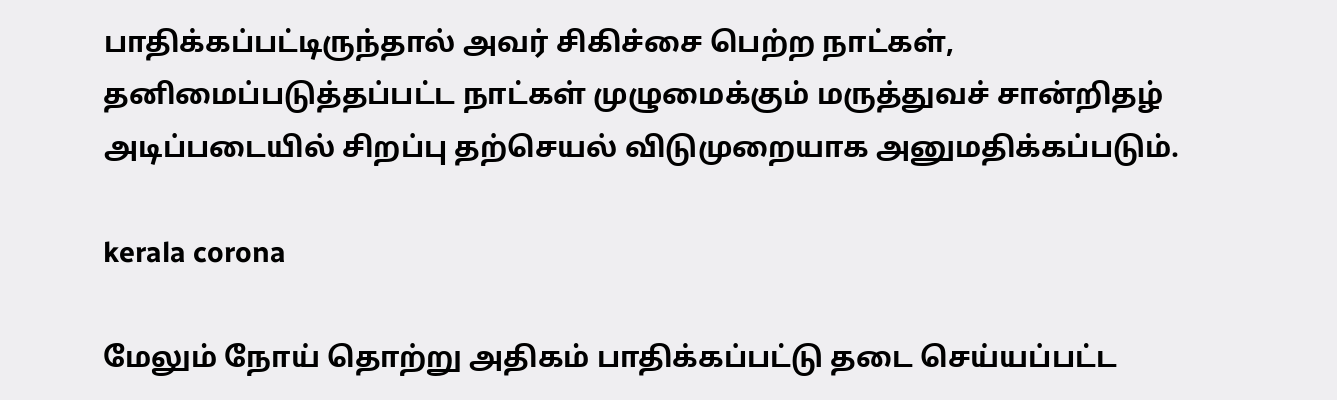பாதிக்கப்பட்டிருந்தால் அவர் சிகிச்சை பெற்ற நாட்கள், தனிமைப்படுத்தப்பட்ட நாட்கள் முழுமைக்கும் மருத்துவச் சான்றிதழ் அடிப்படையில் சிறப்பு தற்செயல் விடுமுறையாக அனுமதிக்கப்படும்.

kerala corona

மேலும் நோய் தொற்று அதிகம் பாதிக்கப்பட்டு தடை செய்யப்பட்ட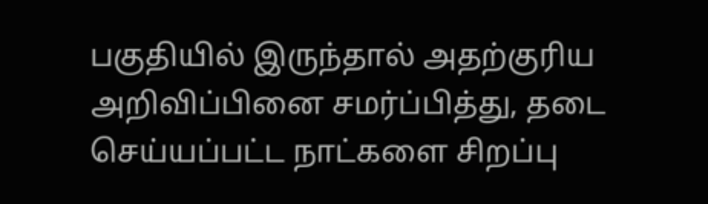பகுதியில் இருந்தால் அதற்குரிய அறிவிப்பினை சமர்ப்பித்து, தடை செய்யப்பட்ட நாட்களை சிறப்பு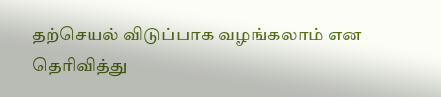தற்செயல் விடுப்பாக வழங்கலாம் என தெரிவித்து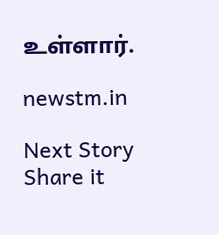உள்ளார்.

newstm.in

Next Story
Share it